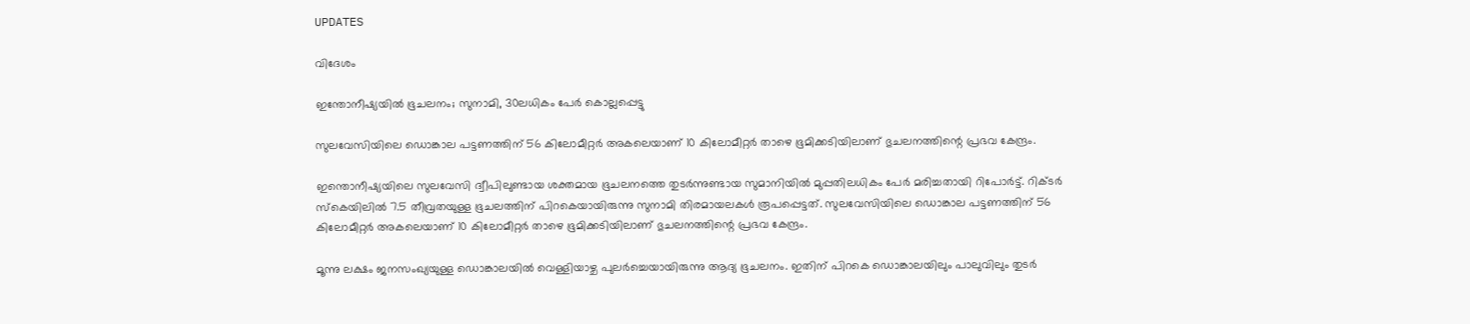UPDATES

വിദേശം

ഇന്തോനീഷ്യയില്‍ ഭൂചലനം; സുനാമി, 30ലധികം പേര്‍ കൊല്ലപ്പെട്ടു

സുലവേസിയിലെ ഡൊങ്കാല പട്ടണത്തിന് 56 കിലോമീറ്റര്‍ അകലെയാണ് 10 കിലോമീറ്റര്‍ താഴെ ഭൂമിക്കടിയിലാണ് ഭുചലനത്തിന്റെ പ്രഭവ കേന്ദ്രം.

ഇന്തൊനീഷ്യയിലെ സുലവേസി ദ്വീപിലുണ്ടായ ശക്തമായ ഭൂചലനത്തെ തുടര്‍ന്നുണ്ടായ സുമാനിയില്‍ മുപ്പതിലധികം പേര്‍ മരിച്ചതായി റിപോര്‍ട്ട്. റിക്ടര്‍ സ്‌കെയിലില്‍ 7.5 തീവ്രതയുള്ള ഭൂചലത്തിന് പിറകെയായിരുന്നു സുനാമി തിരമായലകള്‍ രൂപപ്പെട്ടത്. സുലവേസിയിലെ ഡൊങ്കാല പട്ടണത്തിന് 56 കിലോമീറ്റര്‍ അകലെയാണ് 10 കിലോമീറ്റര്‍ താഴെ ഭൂമിക്കടിയിലാണ് ഭുചലനത്തിന്റെ പ്രഭവ കേന്ദ്രം.

മൂന്നു ലക്ഷം ജനസംഖ്യയുള്ള ഡൊങ്കാലയില്‍ വെള്ളിയാഴ്ച പുലര്‍ച്ചെയായിരുന്നു ആദ്യ ഭൂചലനം. ഇതിന് പിറകെ ഡൊങ്കാലയിലും പാലുവിലും തുടര്‍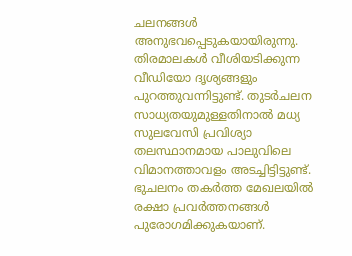ചലനങ്ങള്‍ അനുഭവപ്പെടുകയായിരുന്നു. തിരമാലകള്‍ വീശിയടിക്കുന്ന വീഡിയോ ദൃശ്യങ്ങളും പുറത്തുവന്നിട്ടുണ്ട്. തുടര്‍ചലന സാധ്യതയുമുള്ളതിനാല്‍ മധ്യ സുലവേസി പ്രവിശ്യാ തലസ്ഥാനമായ പാലുവിലെ വിമാനത്താവളം അടച്ചിട്ടിട്ടുണ്ട്. ഭുചലനം തകര്‍ത്ത മേഖലയില്‍ രക്ഷാ പ്രവര്‍ത്തനങ്ങള്‍ പുരോഗമിക്കുകയാണ്.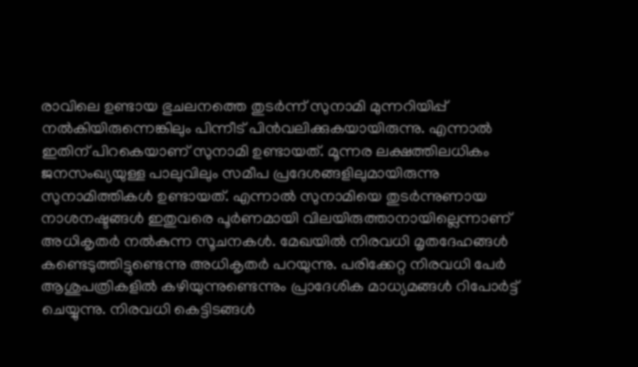രാവിലെ ഉണ്ടായ ഭുചലനത്തെ തുടര്‍ന്ന് സുനാമി മുന്നറിയിപ്പ് നല്‍കിയിരുന്നെങ്കിലും പിന്നീട് പിന്‍വലിക്കുകയായിരുന്നു. എന്നാല്‍ ഇതിന് പിറകെയാണ് സുനാമി ഉണ്ടായത്. മൂന്നര ലക്ഷത്തിലധികം ജനസംഖ്യയുള്ള പാലുവിലും സമീപ പ്രദേശങ്ങളിലുമായിരുന്നു സുനാമിത്തികള്‍ ഉണ്ടായത്. എന്നാല്‍ സുനാമിയെ തുടര്‍ന്നുണായ നാശനഷ്ടങ്ങള്‍ ഇതുവരെ പൂര്‍ണമായി വിലയിരുത്താനായില്ലെന്നാണ് അധികൃതര്‍ നല്‍കുന്ന സൂചനകള്‍. മേഖയില്‍ നിരവധി മൃതദേഹങ്ങള്‍ കണ്ടെടുത്തിട്ടുണ്ടെന്നു അധികൃതര്‍ പറയുന്നു. പരിക്കേറ്റ നിരവധി പേര്‍ ആശുപത്രികളില്‍ കഴിയുന്നുണ്ടെന്നും പ്രാദേശിക മാധ്യമങ്ങള്‍ റിപോര്‍ട്ട് ചെയ്യുന്നു. നിരവധി കെട്ടിടങ്ങള്‍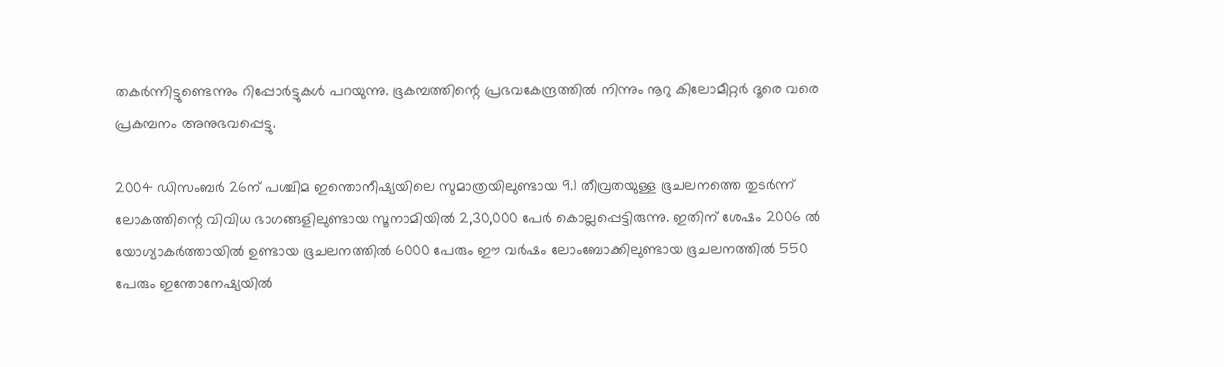തകര്‍ന്നിട്ടുണ്ടെന്നും റിപ്പോര്‍ട്ടുകള്‍ പറയുന്നു. ഭൂകമ്പത്തിന്റെ പ്രഭവകേന്ദ്രത്തില്‍ നിന്നും നൂറു കിലോമീറ്റര്‍ ദൂരെ വരെ പ്രകമ്പനം അനുഭവപ്പെട്ടു.

2004 ഡിസംബര്‍ 26ന് പശ്ചിമ ഇന്തൊനീഷ്യയിലെ സുമാത്രയിലുണ്ടായ 9.1 തീവ്രതയുള്ള ഭൂചലനത്തെ തുടര്‍ന്ന് ലോകത്തിന്റെ വിവിധ ഭാഗങ്ങളിലുണ്ടായ സൂനാമിയില്‍ 2,30,000 പേര്‍ കൊല്ലപ്പെട്ടിരുന്നു. ഇതിന് ശേഷം 2006 ല്‍ യോഗ്യാകര്‍ത്തായില്‍ ഉണ്ടായ ഭൂചലനത്തില്‍ 6000 പേരും ഈ വര്‍ഷം ലോംബോക്കിലുണ്ടായ ഭൂചലനത്തില്‍ 550 പേരും ഇന്തോനേഷ്യയില്‍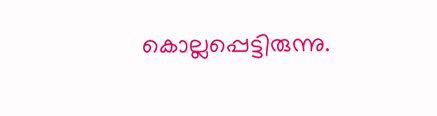കൊല്ലപ്പെട്ടിരുന്നു.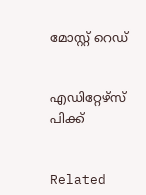മോസ്റ്റ് റെഡ്


എഡിറ്റേഴ്സ് പിക്ക്


Related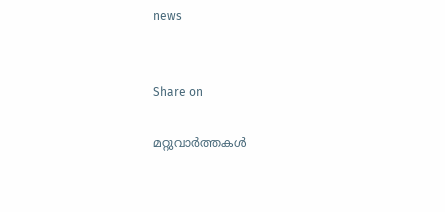news


Share on

മറ്റുവാര്‍ത്തകള്‍